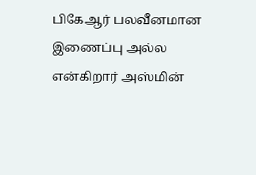பிகேஆர் பலவீனமான இணைப்பு அல்ல என்கிறார் அஸ்மின்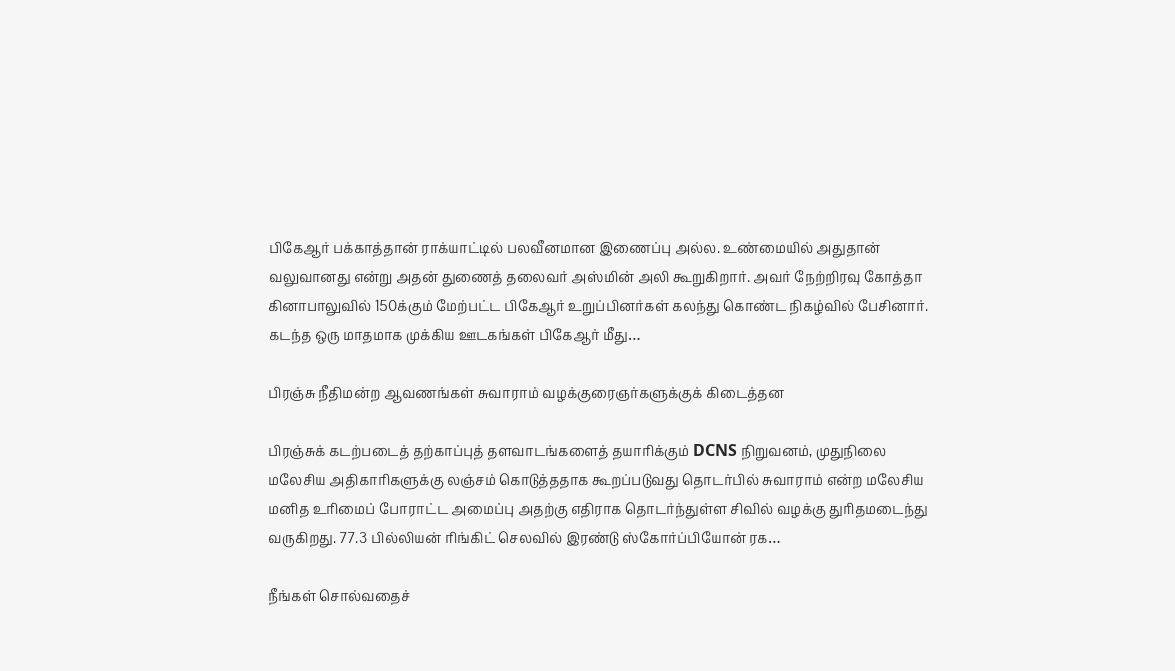பிகேஆர் பக்காத்தான் ராக்யாட்டில் பலவீனமான இணைப்பு அல்ல. உண்மையில் அதுதான் வலுவானது என்று அதன் துணைத் தலைவர் அஸ்மின் அலி கூறுகிறார். அவர் நேற்றிரவு கோத்தா கினாபாலுவில் 150க்கும் மேற்பட்ட பிகேஆர் உறுப்பினர்கள் கலந்து கொண்ட நிகழ்வில் பேசினார். கடந்த ஒரு மாதமாக முக்கிய ஊடகங்கள் பிகேஆர் மீது…

பிரஞ்சு நீதிமன்ற ஆவணங்கள் சுவாராம் வழக்குரைஞர்களுக்குக் கிடைத்தன

பிரஞ்சுக் கடற்படைத் தற்காப்புத் தளவாடங்களைத் தயாரிக்கும் DCNS நிறுவனம், முதுநிலை மலேசிய அதிகாரிகளுக்கு லஞ்சம் கொடுத்ததாக கூறப்படுவது தொடர்பில் சுவாராம் என்ற மலேசிய மனித உரிமைப் போராட்ட அமைப்பு அதற்கு எதிராக தொடர்ந்துள்ள சிவில் வழக்கு துரிதமடைந்து வருகிறது. 77.3 பில்லியன் ரிங்கிட் செலவில் இரண்டு ஸ்கோர்ப்பியோன் ரக…

நீங்கள் சொல்வதைச்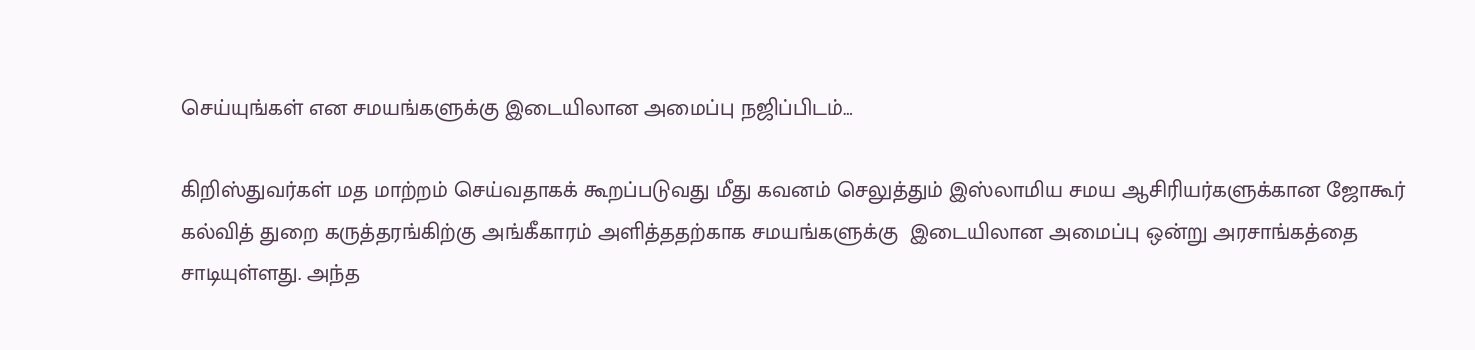செய்யுங்கள் என சமயங்களுக்கு இடையிலான அமைப்பு நஜிப்பிடம்…

கிறிஸ்துவர்கள் மத மாற்றம் செய்வதாகக் கூறப்படுவது மீது கவனம் செலுத்தும் இஸ்லாமிய சமய ஆசிரியர்களுக்கான ஜோகூர் கல்வித் துறை கருத்தரங்கிற்கு அங்கீகாரம் அளித்ததற்காக சமயங்களுக்கு  இடையிலான அமைப்பு ஒன்று அரசாங்கத்தை சாடியுள்ளது. அந்த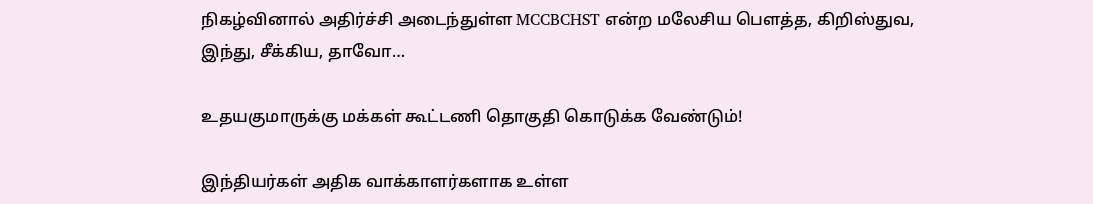நிகழ்வினால் அதிர்ச்சி அடைந்துள்ள MCCBCHST என்ற மலேசிய பௌத்த, கிறிஸ்துவ, இந்து, சீக்கிய, தாவோ…

உதயகுமாருக்கு மக்கள் கூட்டணி தொகுதி கொடுக்க வேண்டும்!

இந்தியர்கள் அதிக வாக்காளர்களாக உள்ள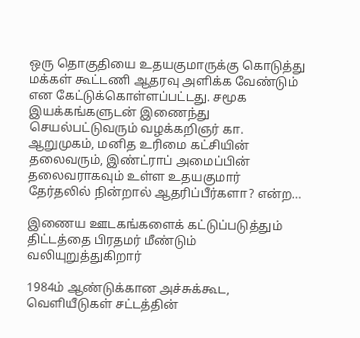ஒரு தொகுதியை உதயகுமாருக்கு கொடுத்து மக்கள் கூட்டணி ஆதரவு அளிக்க வேண்டும் என கேட்டுக்கொள்ளப்பட்டது. சமூக இயக்கங்களுடன் இணைந்து செயல்பட்டுவரும் வழக்கறிஞர் கா. ஆறுமுகம், மனித உரிமை கட்சியின் தலைவரும், இண்ட்ராப் அமைப்பின் தலைவராகவும் உள்ள உதயகுமார் தேர்தலில் நின்றால் ஆதரிப்பீர்களா? என்ற…

இணைய ஊடகங்களைக் கட்டுப்படுத்தும் திட்டத்தை பிரதமர் மீண்டும் வலியுறுத்துகிறார்

1984ம் ஆண்டுக்கான அச்சுக்கூட, வெளியீடுகள் சட்டத்தின்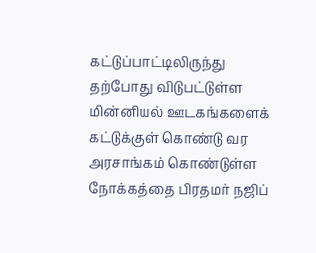கட்டுப்பாட்டிலிருந்து தற்போது விடுபட்டுள்ள மின்னியல் ஊடகங்களைக் கட்டுக்குள் கொண்டு வர அரசாங்கம் கொண்டுள்ள நோக்கத்தை பிரதமர் நஜிப்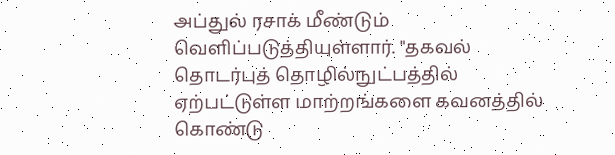அப்துல் ரசாக் மீண்டும் வெளிப்படுத்தியுள்ளார். "தகவல் தொடர்புத் தொழில்நுட்பத்தில் ஏற்பட்டுள்ள மாற்றங்களை கவனத்தில் கொண்டு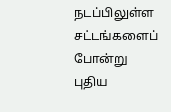நடப்பிலுள்ள சட்டங்களைப் போன்று புதிய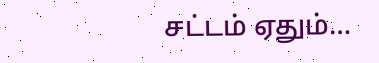சட்டம் ஏதும்…